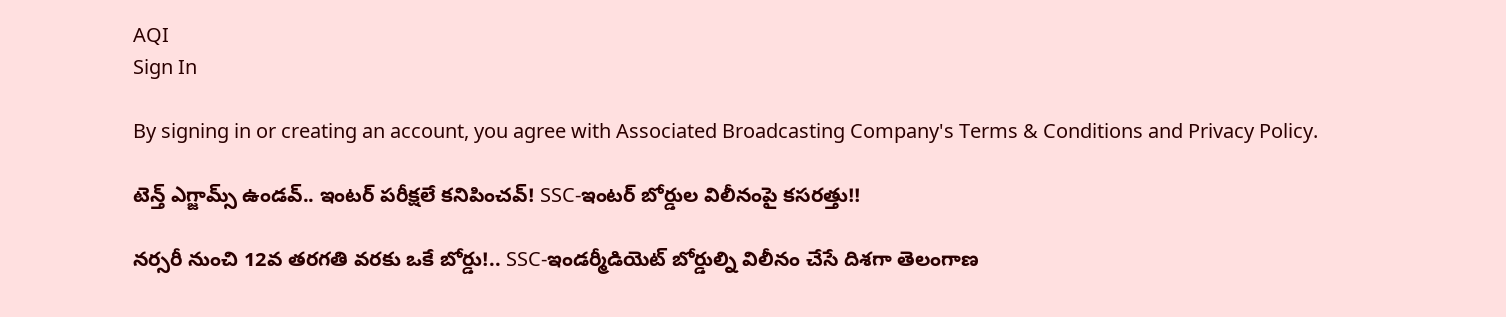AQI
Sign In

By signing in or creating an account, you agree with Associated Broadcasting Company's Terms & Conditions and Privacy Policy.

టెన్త్ ఎగ్జామ్స్ ఉండవ్.. ఇంటర్ పరీక్షలే కనిపించవ్! SSC-ఇంటర్‌ బోర్డుల విలీనంపై కసరత్తు!!

నర్సరీ నుంచి 12వ తరగతి వరకు ఒకే బోర్డు!.. SSC-ఇండర్మీడియెట్ బోర్డుల్ని విలీనం చేసే దిశగా తెలంగాణ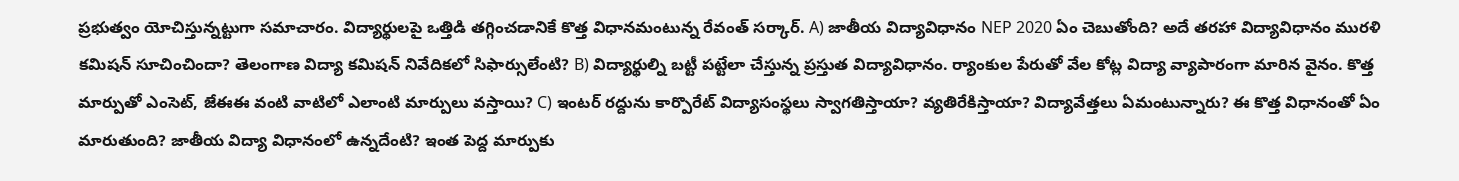ప్రభుత్వం యోచిస్తున్నట్టుగా సమాచారం. విద్యార్థులపై ఒత్తిడి తగ్గించడానికే కొత్త విధానమంటున్న రేవంత్ సర్కార్. A) జాతీయ విద్యావిధానం NEP 2020 ఏం చెబుతోంది? అదే తరహా విద్యావిధానం మురళి కమిషన్ సూచించిందా? తెలంగాణ విద్యా కమిషన్‌ నివేదికలో సిఫార్సులేంటి? B) విద్యార్థుల్ని బట్టీ పట్టేలా చేస్తున్న ప్రస్తుత విద్యావిధానం. ర్యాంకుల పేరుతో వేల కోట్ల విద్యా వ్యాపారంగా మారిన వైనం. కొత్త మార్పుతో ఎంసెట్‌, జేఈఈ వంటి వాటిలో ఎలాంటి మార్పులు వస్తాయి? C) ఇంటర్‌ రద్దును కార్పొరేట్ విద్యాసంస్థలు స్వాగతిస్తాయా? వ్యతిరేకిస్తాయా? విద్యావేత్తలు ఏమంటున్నారు? ఈ కొత్త విధానంతో ఏం మారుతుంది? జాతీయ విద్యా విధానంలో ఉన్నదేంటి? ఇంత పెద్ద మార్పుకు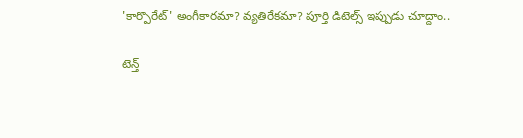'కార్పొరేట్' అంగీకారమా? వ్యతిరేకమా? పూర్తి డిటెల్స్‌ ఇప్పుడు చూద్దాం..

టెన్త్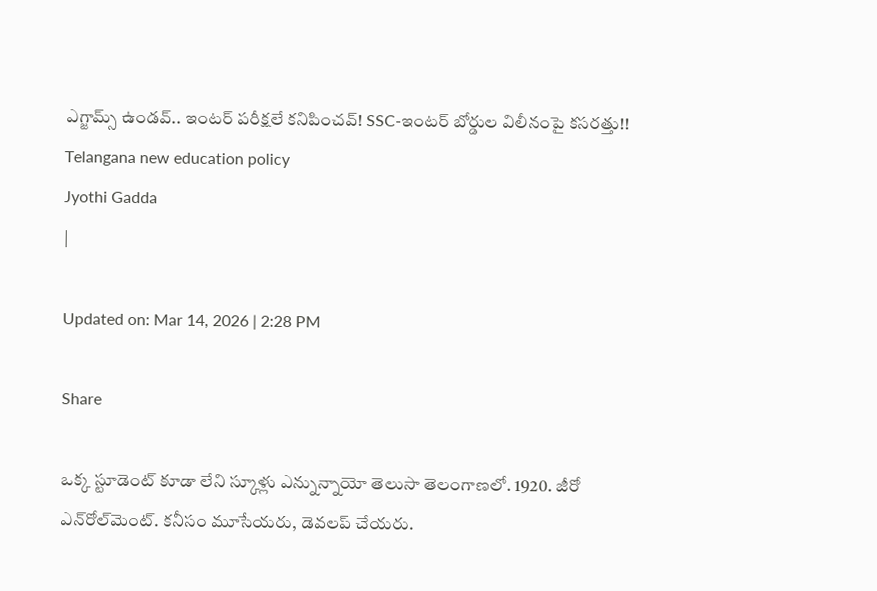ఎగ్జామ్స్ ఉండవ్.. ఇంటర్ పరీక్షలే కనిపించవ్! SSC-ఇంటర్‌ బోర్డుల విలీనంపై కసరత్తు!!
Telangana new education policy
Jyothi Gadda
|

Updated on: Mar 14, 2026 | 2:28 PM

Share

ఒక్క స్టూడెంట్ కూడా లేని స్కూళ్లు ఎన్నున్నాయో తెలుసా తెలంగాణలో. 1920. జీరో ఎన్‌రోల్‌మెంట్. కనీసం మూసేయరు, డెవలప్ చేయరు.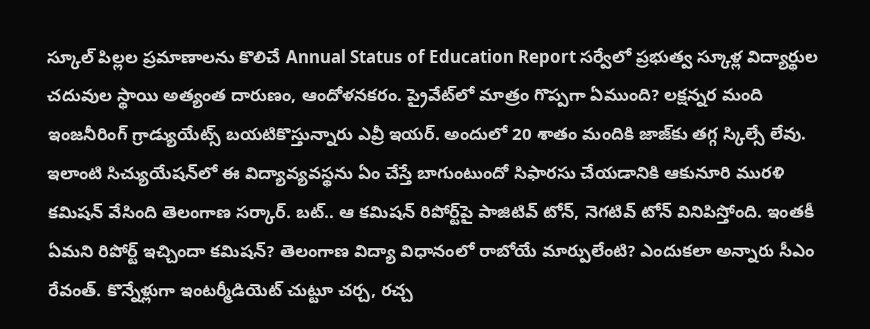స్కూల్ పిల్లల ప్రమాణాలను కొలిచే Annual Status of Education Report సర్వేలో ప్రభుత్వ స్కూళ్ల విద్యార్థుల చదువుల స్థాయి అత్యంత దారుణం, ఆందోళనకరం. ప్రైవేట్‌లో మాత్రం గొప్పగా ఏముంది? లక్షన్నర మంది ఇంజనీరింగ్ గ్రాడ్యుయేట్స్ బయటికొస్తున్నారు ఎవ్రీ ఇయర్. అందులో 20 శాతం మందికి జాజ్‌కు తగ్గ స్కిల్సే లేవు. ఇలాంటి సిచ్యుయేషన్‌లో ఈ విద్యావ్యవస్థను ఏం చేస్తే బాగుంటుందో సిఫారసు చేయడానికి ఆకునూరి మురళి కమిషన్ వేసింది తెలంగాణ సర్కార్. బట్.. ఆ కమిషన్ రిపోర్ట్‌పై పాజిటివ్ టోన్, నెగటివ్ టోన్ వినిపిస్తోంది. ఇంతకీ ఏమని రిపోర్ట్ ఇచ్చిందా కమిషన్? తెలంగాణ విద్యా విధానంలో రాబోయే మార్పులేంటి? ఎందుకలా అన్నారు సీఎం రేవంత్. కొన్నేళ్లుగా ఇంటర్మీడియెట్ చుట్టూ చర్చ, రచ్చ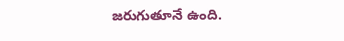జరుగుతూనే ఉంది.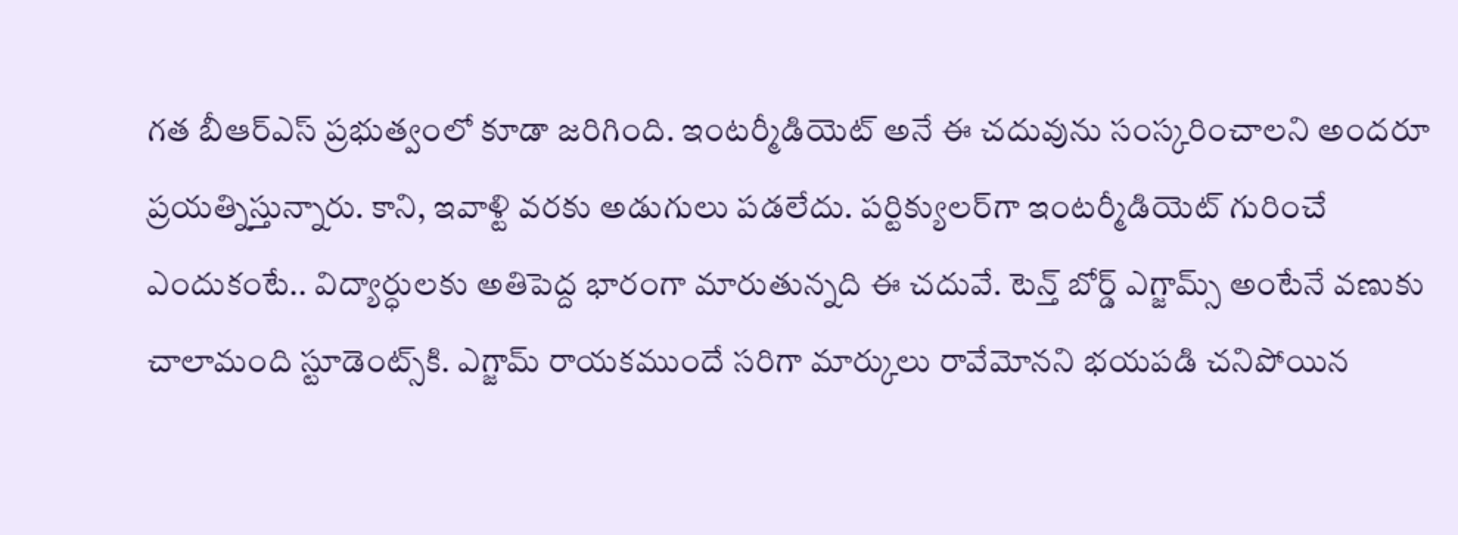గత బీఆర్ఎస్ ప్రభుత్వంలో కూడా జరిగింది. ఇంటర్మీడియెట్ అనే ఈ చదువును సంస్కరించాలని అందరూ ప్రయత్నిస్తున్నారు. కాని, ఇవాళ్టి వరకు అడుగులు పడలేదు. పర్టిక్యులర్‌గా ఇంటర్మీడియెట్ గురించే ఎందుకంటే.. విద్యార్ధులకు అతిపెద్ద భారంగా మారుతున్నది ఈ చదువే. టెన్త్ బోర్డ్ ఎగ్జామ్స్ అంటేనే వణుకు చాలామంది స్టూడెంట్స్‌కి. ఎగ్జామ్ రాయకముందే సరిగా మార్కులు రావేమోనని భయపడి చనిపోయిన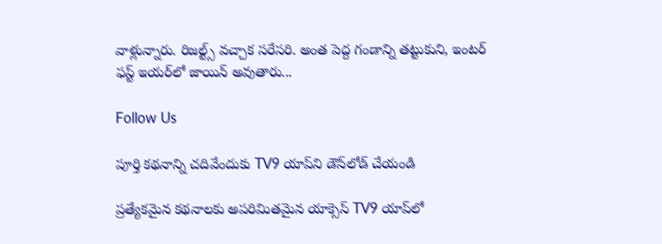వాళ్లున్నారు. రిజల్ట్స్ వచ్చాక సరేసరి. అంత పెద్ద గండాన్ని తట్టుకుని, ఇంటర్ ఫస్ట్ ఇయర్‌లో జాయిన్ అవుతారు...

Follow Us

పూర్తి కథనాన్ని చదివేందుకు TV9 యాప్‌ని డౌన్‌లోడ్ చేయండి

ప్రత్యేకమైన కథనాలకు అపరిమితమైన యాక్సెస్ TV9 యాప్‌లో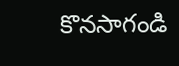కొనసాగండి